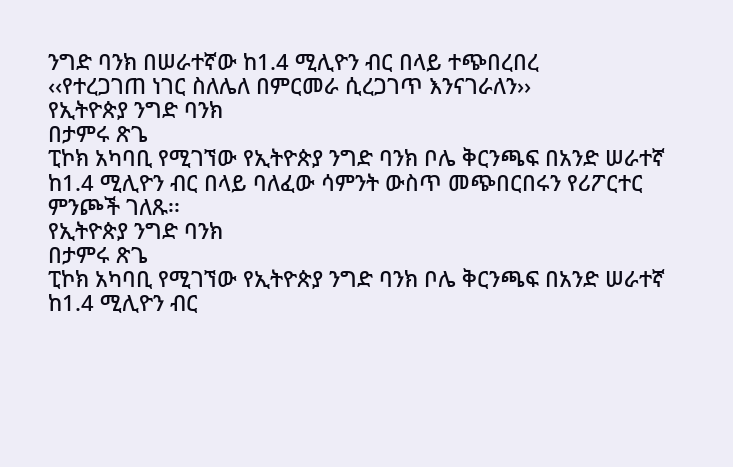ንግድ ባንክ በሠራተኛው ከ1.4 ሚሊዮን ብር በላይ ተጭበረበረ
‹‹የተረጋገጠ ነገር ስለሌለ በምርመራ ሲረጋገጥ እንናገራለን››
የኢትዮጵያ ንግድ ባንክ
በታምሩ ጽጌ
ፒኮክ አካባቢ የሚገኘው የኢትዮጵያ ንግድ ባንክ ቦሌ ቅርንጫፍ በአንድ ሠራተኛ ከ1.4 ሚሊዮን ብር በላይ ባለፈው ሳምንት ውስጥ መጭበርበሩን የሪፖርተር ምንጮች ገለጹ፡፡
የኢትዮጵያ ንግድ ባንክ
በታምሩ ጽጌ
ፒኮክ አካባቢ የሚገኘው የኢትዮጵያ ንግድ ባንክ ቦሌ ቅርንጫፍ በአንድ ሠራተኛ ከ1.4 ሚሊዮን ብር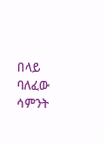በላይ ባለፈው ሳምንት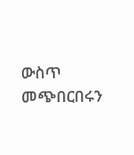ውስጥ መጭበርበሩን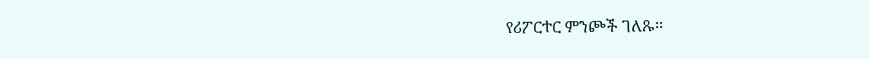የሪፖርተር ምንጮች ገለጹ፡፡